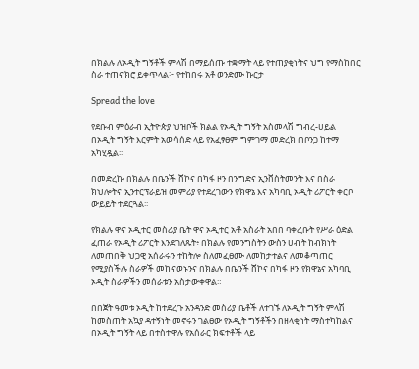በክልሉ ለኦዲት ግኝቶች ምላሽ በማይሰጡ ተቋማት ላይ የተጠያቂነትና ህግ የማስከበር ስራ ተጠናክሮ ይቀጥላል፦ የተከበሩ አቶ ወንድሙ ኩርታ

Spread the love

የደቡብ ምዕራብ ኢትዮጵያ ህዝቦች ክልል የኦዲት ግኝት አስመላሽ ግብረ-ሀይል በኦዲት ግኝት እርምት አወሳሰድ ላይ የአፈፃፀም ግምገማ መድረክ በቦንጋ ከተማ አካሂዷል፡፡

በመድረኩ በክልሉ በቤንች ሸኮና በካፋ ዞን በንግድና ኢንቨስትመንት እና በስራ ክህሎትና ኢንተርፕራይዝ መምሪያ የተደረገውን የክዋኔ እና አካባቢ ኦዲት ሪፖርት ቀርቦ ውይይት ተደርጓል፡፡

የክልሉ ዋና ኦዲተር መስሪያ ቤት ዋና ኦዲተር አቶ አስራት አበበ ባቀረቡት የሥራ ዕድል ፈጠራ የኦዲት ሪፖርት እንደገለጹት፥ በክልሉ የመንግስትን ውስን ሀብት ከብክነት ለመጠበቅ ህጋዊ አሰራሩን ተከትሎ ስለመፈፀሙ ለመከታተልና ለመቆጣጠር የሚያስችሉ ስራዎች መከናወኑንና በክልሉ በቤንች ሸኮና በካፋ ዞን የክዋኔና አካባቢ ኦዲት ስራዎችን መሰራቱን አስታውቀዋል።

በበጀት ዓመቱ ኦዲት ከተደረጉ አንዳንድ መስሪያ ቤቶች ለተገኙ ለኦዲት ግኝት ምላሽ ከመስጠት አኳያ ዳተኝነት መኖሩን ገልፀው የኦዲት ግኝቶችን በዘላቂነት ማስተካከልና በኦዲት ግኝት ላይ በተስተዋሉ የአሰራር ክፍተቶች ላይ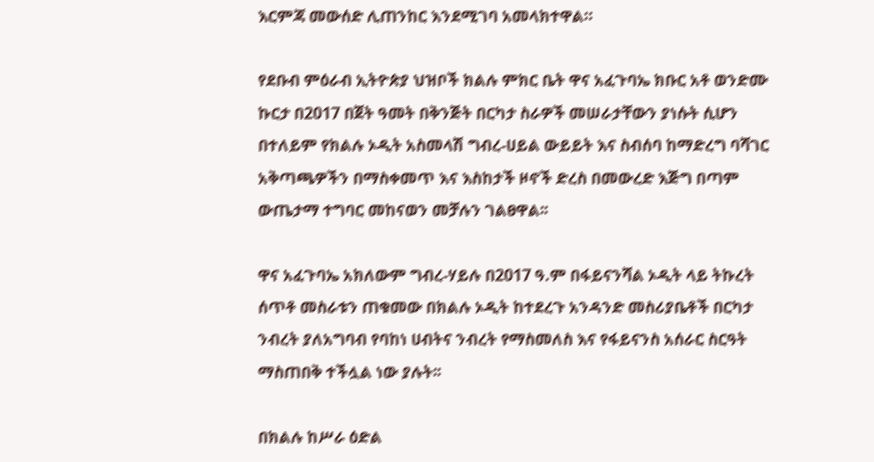እርምጃ መውሰድ ሊጠንከር እንደሚገባ አመላክተዋል።

የደቡብ ምዕራብ ኢትዮጵያ ህዝቦች ክልሉ ምክር ቤት ዋና አፈጉባኤ ክቡር አቶ ወንድሙ ኩርታ በ2017 በጀት ዓመት በቅንጅት በርካታ ስራዎች መሠራታቸውን ያነሱት ሲሆን በተለይም የክልሉ ኦዲት አስመላሽ ግብረ-ሀይል ውይይት እና ስብሰባ ከማድረግ ባሻገር አቅጣጫዎችን በማስቀመጥ እና እስከታች ዞኖች ድረስ በመውረድ እጅግ በጣም ውጤታማ ተግባር መከናወን መቻሉን ገልፀዋል፡፡

ዋና አፈጉባኤ አክለውም ግብረ-ሃይሉ በ2017 ዓ.ም በፋይናንሻል ኦዲት ላይ ትኩረት ሰጥቶ መስራቱን ጠቁመው በክልሉ ኦዲት ከተደረጉ አንዳንድ መስሪያቤቶች በርካታ ንብረት ያለአግባብ የባከነ ሀብትና ንብረት የማስመለስ እና የፋይናንስ አሰራር ስርዓት ማስጠበቅ ተችሏል ነው ያሉት፡፡

በክልሉ ከሥራ ዕድል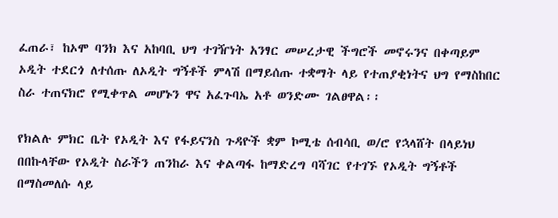ፈጠራ፣ ከኦሞ ባንክ እና አከባቢ ህግ ተገዥነት አንፃር መሠረታዊ ችግሮች መኖሩንና በቀጣይም ኦዲት ተደርጎ ለተሰጡ ለኦዲት ግኝቶች ምላሽ በማይሰጡ ተቋማት ላይ የተጠያቂነትና ህግ የማስከበር ስራ ተጠናክሮ የሚቀጥል መሆኑን ዋና አፈጉባኤ አቶ ወንድሙ ገልፀዋል፡፡

የክልሉ ምክር ቤት የኦዲት እና የፋይናንስ ጉዳዮች ቋም ኮሚቴ ሰብሳቢ ወ/ሮ የኋላሸት በላይነህ በበኩላቸው የኦዲት ስራችን ጠንከራ እና ቀልጣፋ ከማድረግ ባሻገር የተገኙ የኦዲት ግኝቶች በማስመለሱ ላይ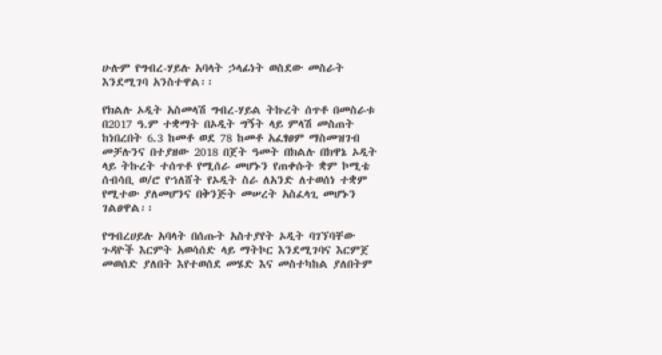ሁሉም የግብረ-ሃይሉ አባላት ኃላፊነት ወስደው መስራት እንደሚገባ አንስተዋል፡፡

የክልሉ ኦዲት አስመላሽ ግብረ-ሃይል ትኩረት ሰጥቶ በመስራቱ በ2017 ዓ.ም ተቋማት በኦዲት ግኝት ላይ ምላሽ መስጠት ከነበረበት 6.3 ከመቶ ወደ 78 ከመቶ አፈፃፀም ማስመዝገብ መቻሉንና በተያዘው 2018 በጀት ዓመት በክልሉ በክዋኔ ኦዲት ላይ ትኩረት ተሰጥቶ የሚሰራ መሆኑን የጠቀሱት ቋም ኮሚቴ ሰብሳቢ ወ/ሮ የኀለሸት የኦዲት ስራ ለአንድ ለተወሰነ ተቋም የሚተው ያለመሆንና በቅንጅት መሠረት አስፈላጊ መሆኑን ገልፀዋል፡፡

የግብረሀይሉ አባላት በሰጡት አስተያየት ኦዲት ባገኘባቸው ጉዳዮች እርምት አወሳሰድ ላይ ማትኮር እንደሚገባና እርምጀ መወሰድ ያለበት እየተወሰደ መሄድ እና መስተካከል ያለበትም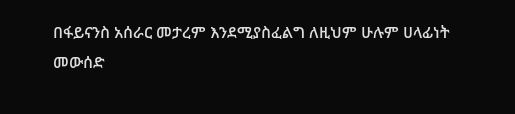በፋይናንስ አሰራር መታረም እንደሚያስፈልግ ለዚህም ሁሉም ሀላፊነት መውሰድ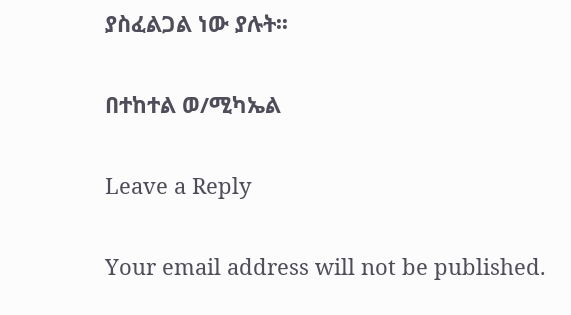ያስፈልጋል ነው ያሉት፡፡

በተከተል ወ/ሚካኤል

Leave a Reply

Your email address will not be published.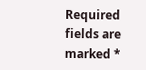Required fields are marked *